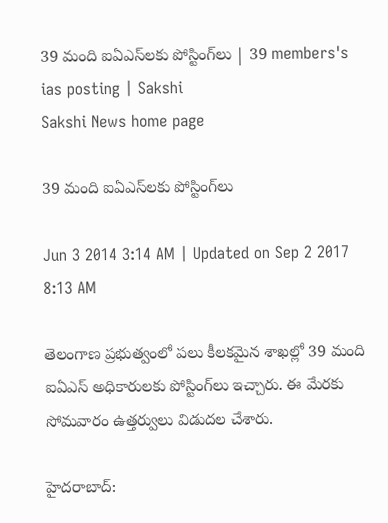39 మంది ఐఏఎస్‌లకు పోస్టింగ్‌లు | 39 members's ias posting | Sakshi
Sakshi News home page

39 మంది ఐఏఎస్‌లకు పోస్టింగ్‌లు

Jun 3 2014 3:14 AM | Updated on Sep 2 2017 8:13 AM

తెలంగాణ ప్రభుత్వంలో పలు కీలకమైన శాఖల్లో 39 మంది ఐఏఎస్ అధికారులకు పోస్టింగ్‌లు ఇచ్చారు. ఈ మేరకు సోమవారం ఉత్తర్వులు విడుదల చేశారు.

హైదరాబాద్: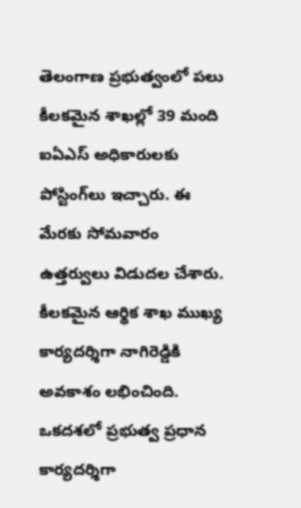తెలంగాణ ప్రభుత్వంలో పలు కీలకమైన శాఖల్లో 39 మంది ఐఏఎస్ అధికారులకు పోస్టింగ్‌లు ఇచ్చారు. ఈ మేరకు సోమవారం ఉత్తర్వులు విడుదల చేశారు. కీలకమైన ఆర్థిక శాఖ ముఖ్య కార్యదర్శిగా నాగిరెడ్డికి అవకాశం లభించింది. ఒకదశలో ప్రభుత్వ ప్రధాన కార్యదర్శిగా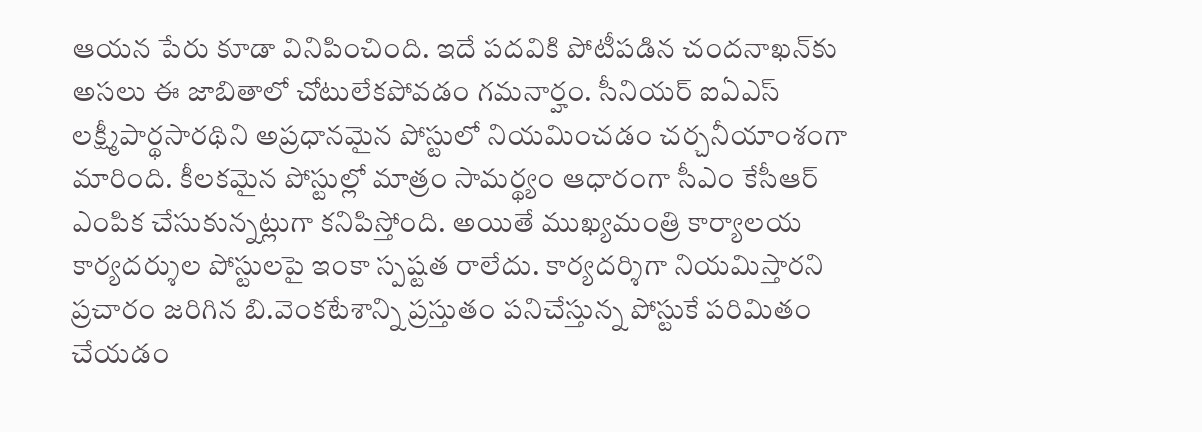ఆయన పేరు కూడా వినిపించింది. ఇదే పదవికి పోటీపడిన చందనాఖన్‌కు అసలు ఈ జాబితాలో చోటులేకపోవడం గమనార్హం. సీనియర్ ఐఏఎస్ లక్ష్మీపార్థసారథిని అప్రధానమైన పోస్టులో నియమించడం చర్చనీయాంశంగా మారింది. కీలకమైన పోస్టుల్లో మాత్రం సామర్థ్యం ఆధారంగా సీఎం కేసీఆర్ ఎంపిక చేసుకున్నట్లుగా కనిపిస్తోంది. అయితే ముఖ్యమంత్రి కార్యాలయ కార్యదర్శుల పోస్టులపై ఇంకా స్పష్టత రాలేదు. కార్యదర్శిగా నియమిస్తారని ప్రచారం జరిగిన బి.వెంకటేశాన్ని ప్రస్తుతం పనిచేస్తున్న పోస్టుకే పరిమితం చేయడం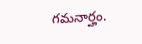గమనార్హం.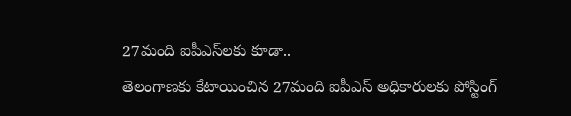27మంది ఐపీఎస్‌లకు కూడా..
తెలంగాణకు కేటాయించిన 27మంది ఐపీఎస్ అధికారులకు పోస్టింగ్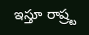ఇస్తూ రాష్ర్ట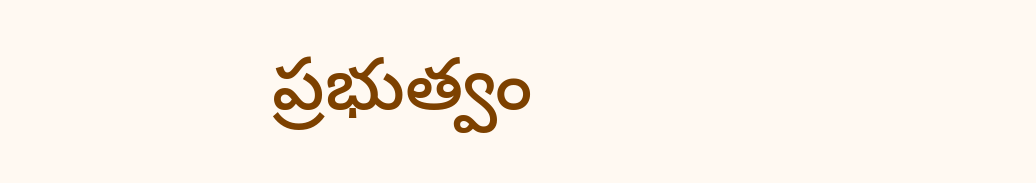ప్రభుత్వం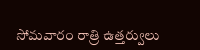సోమవారం రాత్రి ఉత్తర్వులు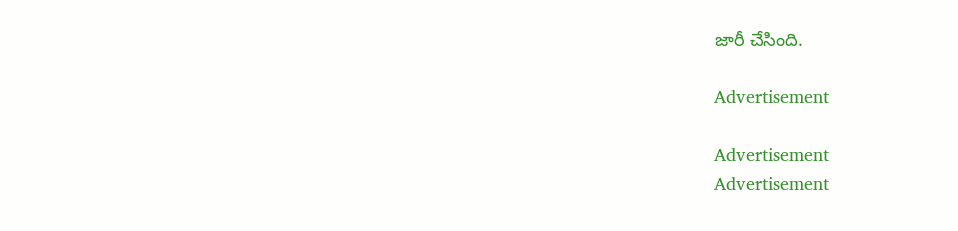జారీ చేసింది.

Advertisement

Advertisement
Advertisement